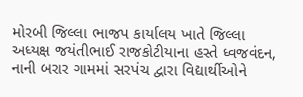મોરબી જિલ્લા ભાજપ કાર્યાલય ખાતે જિલ્લા અધ્યક્ષ જયંતીભાઈ રાજકોટીયાના હસ્તે ધ્વજવંદન, નાની બરાર ગામમાં સરપંચ દ્વારા વિદ્યાર્થીઓને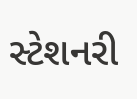સ્ટેશનરી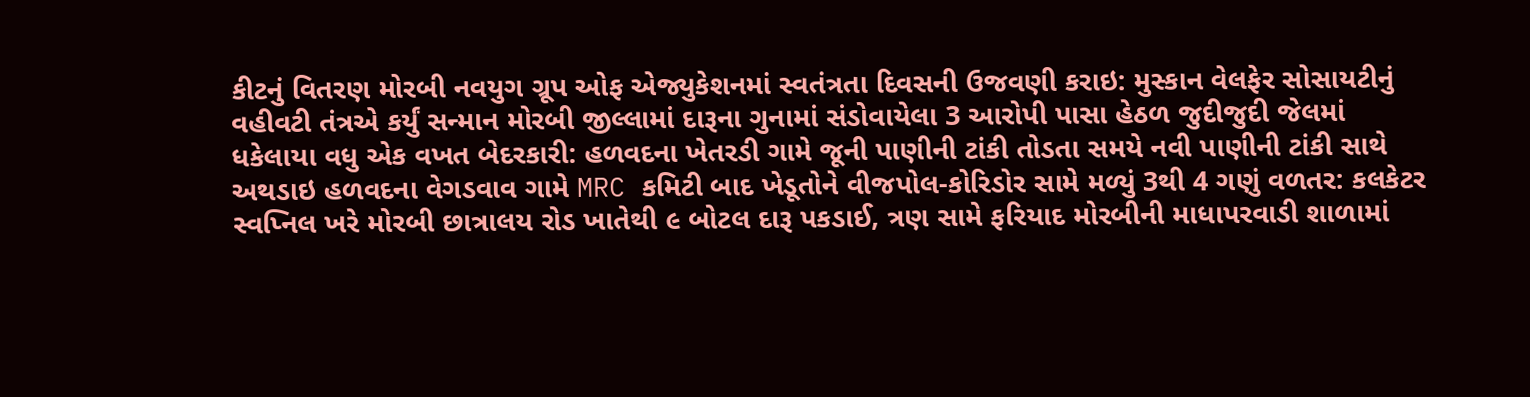કીટનું વિતરણ મોરબી નવયુગ ગ્રૂપ ઓફ એજ્યુકેશનમાં સ્વતંત્રતા દિવસની ઉજવણી કરાઇ: મુસ્કાન વેલફેર સોસાયટીનું વહીવટી તંત્રએ કર્યું સન્માન મોરબી જીલ્લામાં દારૂના ગુનામાં સંડોવાયેલા 3 આરોપી પાસા હેઠળ જુદીજુદી જેલમાં ધકેલાયા વધુ એક વખત બેદરકારી: હળવદના ખેતરડી ગામે જૂની પાણીની ટાંકી તોડતા સમયે નવી પાણીની ટાંકી સાથે અથડાઇ હળવદના વેગડવાવ ગામે MRC કમિટી બાદ ખેડૂતોને વીજપોલ-કોરિડોર સામે મળ્યું 3થી 4 ગણું વળતર: કલકેટર સ્વપ્નિલ ખરે મોરબી છાત્રાલય રોડ ખાતેથી ૯ બોટલ દારૂ પકડાઈ, ત્રણ સામે ફરિયાદ મોરબીની માધાપરવાડી શાળામાં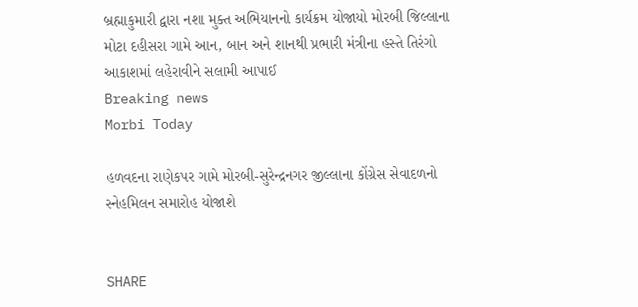બ્રહ્માકુમારી દ્વારા નશા મુક્ત અભિયાનનો કાર્યક્રમ યોજાયો મોરબી જિલ્લાના મોટા દહીસરા ગામે આન, બાન અને શાનથી પ્રભારી મંત્રીના હસ્તે તિરંગો આકાશમાં લહેરાવીને સલામી આપાઈ
Breaking news
Morbi Today

હળવદના રાણેકપર ગામે મોરબી-સુરેન્દ્રનગર જીલ્લાના કોંગ્રેસ સેવાદળનો સ્નેહમિલન સમારોહ યોજાશે


SHARE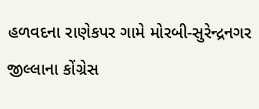હળવદના રાણેકપર ગામે મોરબી-સુરેન્દ્રનગર જીલ્લાના કોંગ્રેસ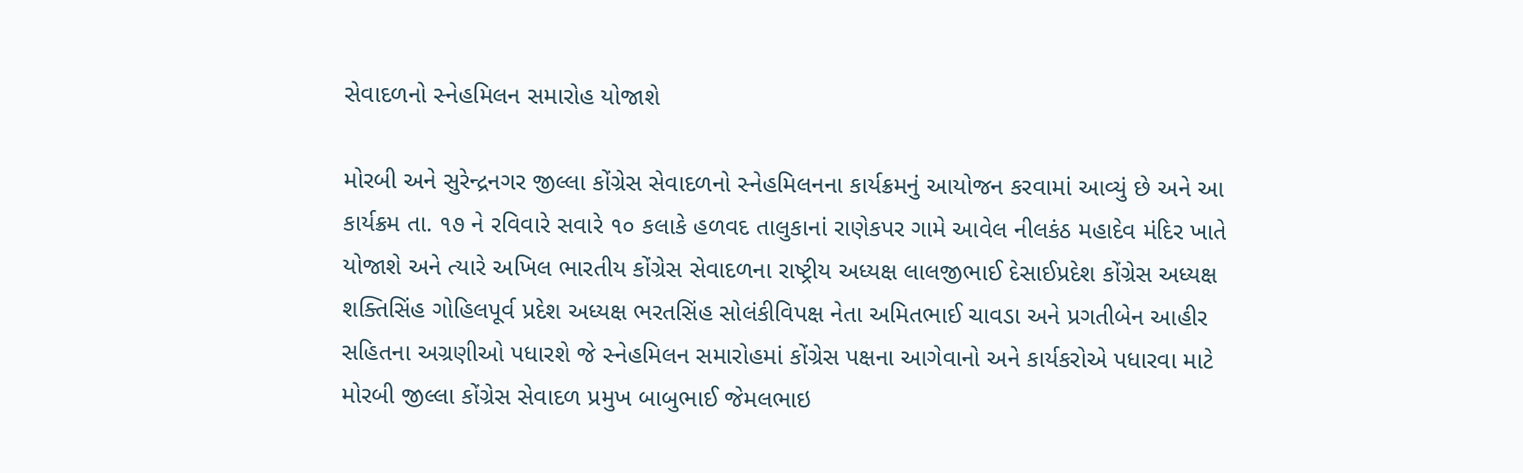સેવાદળનો સ્નેહમિલન સમારોહ યોજાશે

મોરબી અને સુરેન્દ્રનગર જીલ્લા કોંગ્રેસ સેવાદળનો સ્નેહમિલનના કાર્યક્રમનું આયોજન કરવામાં આવ્યું છે અને આ કાર્યક્રમ તા. ૧૭ ને રવિવારે સવારે ૧૦ કલાકે હળવદ તાલુકાનાં રાણેકપર ગામે આવેલ નીલકંઠ મહાદેવ મંદિર ખાતે યોજાશે અને ત્યારે અખિલ ભારતીય કોંગ્રેસ સેવાદળના રાષ્ટ્રીય અધ્યક્ષ લાલજીભાઈ દેસાઈપ્રદેશ કોંગ્રેસ અધ્યક્ષ શક્તિસિંહ ગોહિલપૂર્વ પ્રદેશ અધ્યક્ષ ભરતસિંહ સોલંકીવિપક્ષ નેતા અમિતભાઈ ચાવડા અને પ્રગતીબેન આહીર સહિતના અગ્રણીઓ પધારશે જે સ્નેહમિલન સમારોહમાં કોંગ્રેસ પક્ષના આગેવાનો અને કાર્યકરોએ પધારવા માટે મોરબી જીલ્લા કોંગ્રેસ સેવાદળ પ્રમુખ બાબુભાઈ જેમલભાઇ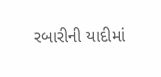રબારીની યાદીમાં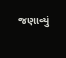જણાવ્યું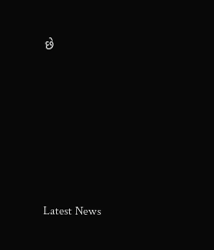છે






Latest News